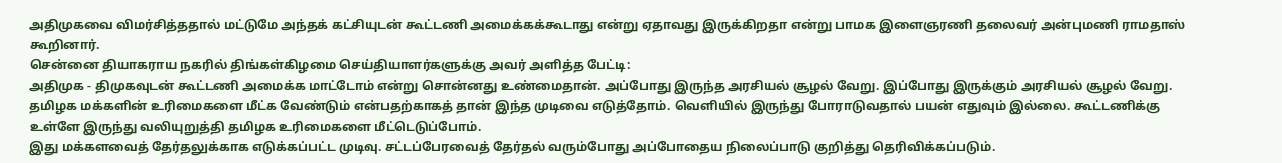அதிமுகவை விமர்சித்ததால் மட்டுமே அந்தக் கட்சியுடன் கூட்டணி அமைக்கக்கூடாது என்று ஏதாவது இருக்கிறதா என்று பாமக இளைஞரணி தலைவர் அன்புமணி ராமதாஸ் கூறினார்.
சென்னை தியாகராய நகரில் திங்கள்கிழமை செய்தியாளர்களுக்கு அவர் அளித்த பேட்டி:
அதிமுக - திமுகவுடன் கூட்டணி அமைக்க மாட்டோம் என்று சொன்னது உண்மைதான். அப்போது இருந்த அரசியல் சூழல் வேறு. இப்போது இருக்கும் அரசியல் சூழல் வேறு.
தமிழக மக்களின் உரிமைகளை மீட்க வேண்டும் என்பதற்காகத் தான் இந்த முடிவை எடுத்தோம். வெளியில் இருந்து போராடுவதால் பயன் எதுவும் இல்லை. கூட்டணிக்கு உள்ளே இருந்து வலியுறுத்தி தமிழக உரிமைகளை மீட்டெடுப்போம்.
இது மக்களவைத் தேர்தலுக்காக எடுக்கப்பட்ட முடிவு. சட்டப்பேரவைத் தேர்தல் வரும்போது அப்போதைய நிலைப்பாடு குறித்து தெரிவிக்கப்படும்.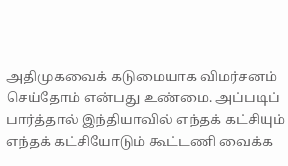அதிமுகவைக் கடுமையாக விமர்சனம் செய்தோம் என்பது உண்மை. அப்படிப் பார்த்தால் இந்தியாவில் எந்தக் கட்சியும் எந்தக் கட்சியோடும் கூட்டணி வைக்க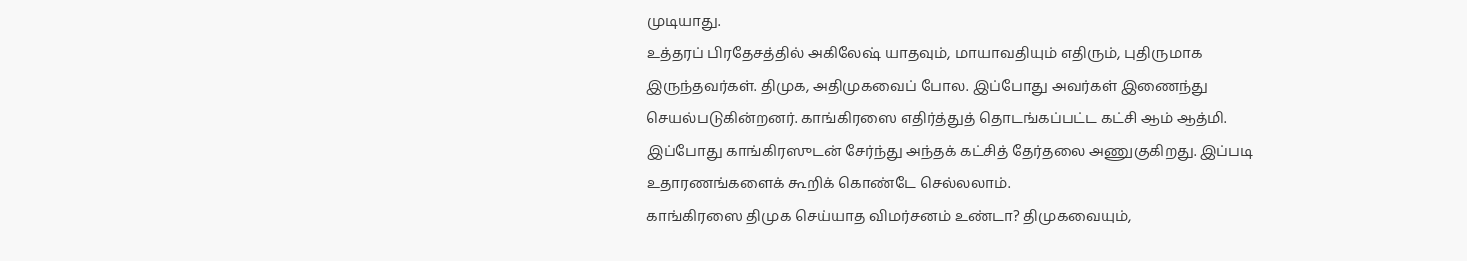முடியாது.
உத்தரப் பிரதேசத்தில் அகிலேஷ் யாதவும், மாயாவதியும் எதிரும், புதிருமாக இருந்தவர்கள். திமுக, அதிமுகவைப் போல. இப்போது அவர்கள் இணைந்து செயல்படுகின்றனர். காங்கிரஸை எதிர்த்துத் தொடங்கப்பட்ட கட்சி ஆம் ஆத்மி. இப்போது காங்கிரஸுடன் சேர்ந்து அந்தக் கட்சித் தேர்தலை அணுகுகிறது. இப்படி உதாரணங்களைக் கூறிக் கொண்டே செல்லலாம்.
காங்கிரஸை திமுக செய்யாத விமர்சனம் உண்டா? திமுகவையும்,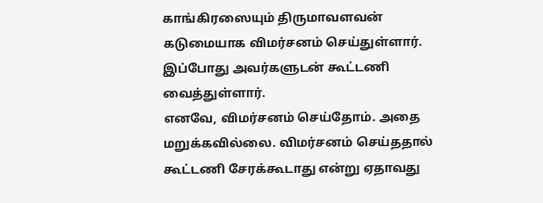காங்கிரஸையும் திருமாவளவன் கடுமையாக விமர்சனம் செய்துள்ளார். இப்போது அவர்களுடன் கூட்டணி வைத்துள்ளார்.
எனவே, விமர்சனம் செய்தோம். அதை மறுக்கவில்லை. விமர்சனம் செய்ததால் கூட்டணி சேரக்கூடாது என்று ஏதாவது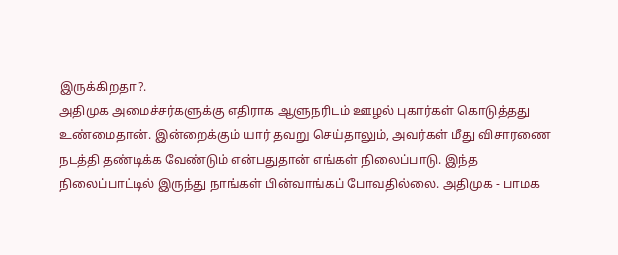இருக்கிறதா?.
அதிமுக அமைச்சர்களுக்கு எதிராக ஆளுநரிடம் ஊழல் புகார்கள் கொடுத்தது உண்மைதான். இன்றைக்கும் யார் தவறு செய்தாலும், அவர்கள் மீது விசாரணை நடத்தி தண்டிக்க வேண்டும் என்பதுதான் எங்கள் நிலைப்பாடு. இந்த நிலைப்பாட்டில் இருந்து நாங்கள் பின்வாங்கப் போவதில்லை. அதிமுக - பாமக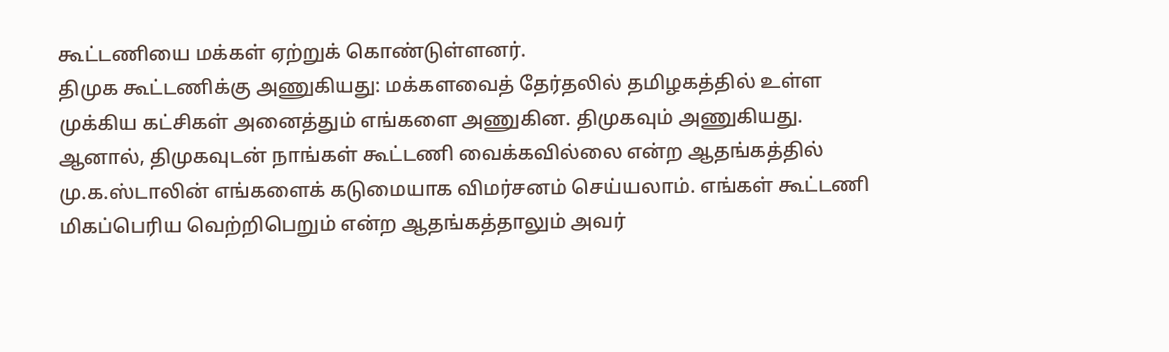கூட்டணியை மக்கள் ஏற்றுக் கொண்டுள்ளனர்.
திமுக கூட்டணிக்கு அணுகியது: மக்களவைத் தேர்தலில் தமிழகத்தில் உள்ள முக்கிய கட்சிகள் அனைத்தும் எங்களை அணுகின. திமுகவும் அணுகியது.
ஆனால், திமுகவுடன் நாங்கள் கூட்டணி வைக்கவில்லை என்ற ஆதங்கத்தில் மு.க.ஸ்டாலின் எங்களைக் கடுமையாக விமர்சனம் செய்யலாம். எங்கள் கூட்டணி மிகப்பெரிய வெற்றிபெறும் என்ற ஆதங்கத்தாலும் அவர்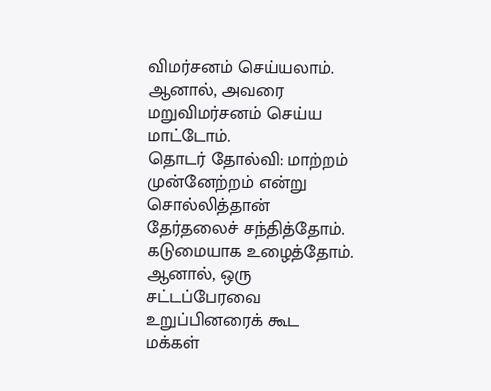விமர்சனம் செய்யலாம். ஆனால், அவரை மறுவிமர்சனம் செய்ய மாட்டோம்.
தொடர் தோல்வி: மாற்றம் முன்னேற்றம் என்று சொல்லித்தான் தேர்தலைச் சந்தித்தோம். கடுமையாக உழைத்தோம். ஆனால், ஒரு சட்டப்பேரவை உறுப்பினரைக் கூட மக்கள்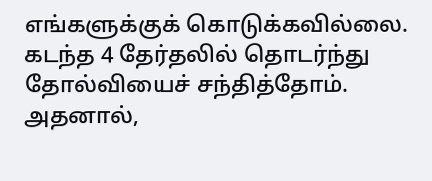எங்களுக்குக் கொடுக்கவில்லை. கடந்த 4 தேர்தலில் தொடர்ந்து தோல்வியைச் சந்தித்தோம். அதனால்,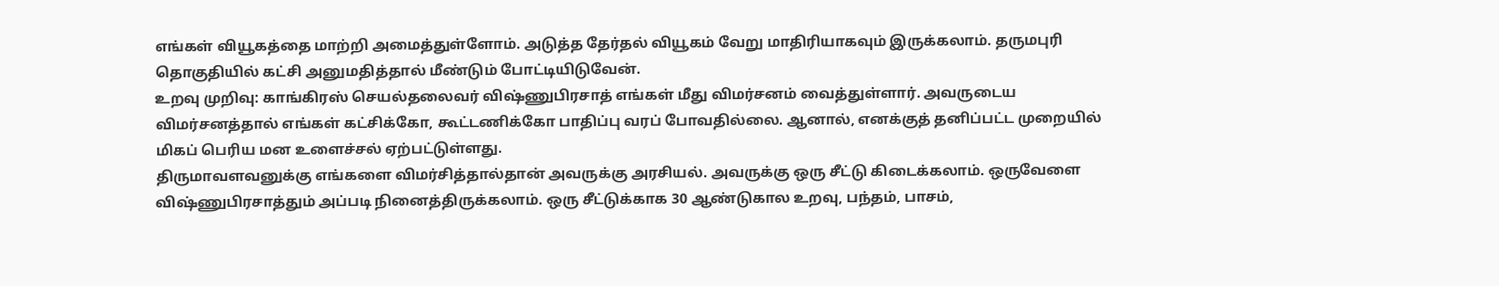எங்கள் வியூகத்தை மாற்றி அமைத்துள்ளோம். அடுத்த தேர்தல் வியூகம் வேறு மாதிரியாகவும் இருக்கலாம். தருமபுரி தொகுதியில் கட்சி அனுமதித்தால் மீண்டும் போட்டியிடுவேன்.
உறவு முறிவு: காங்கிரஸ் செயல்தலைவர் விஷ்ணுபிரசாத் எங்கள் மீது விமர்சனம் வைத்துள்ளார். அவருடைய விமர்சனத்தால் எங்கள் கட்சிக்கோ, கூட்டணிக்கோ பாதிப்பு வரப் போவதில்லை. ஆனால், எனக்குத் தனிப்பட்ட முறையில் மிகப் பெரிய மன உளைச்சல் ஏற்பட்டுள்ளது.
திருமாவளவனுக்கு எங்களை விமர்சித்தால்தான் அவருக்கு அரசியல். அவருக்கு ஒரு சீட்டு கிடைக்கலாம். ஒருவேளை விஷ்ணுபிரசாத்தும் அப்படி நினைத்திருக்கலாம். ஒரு சீட்டுக்காக 30 ஆண்டுகால உறவு, பந்தம், பாசம்,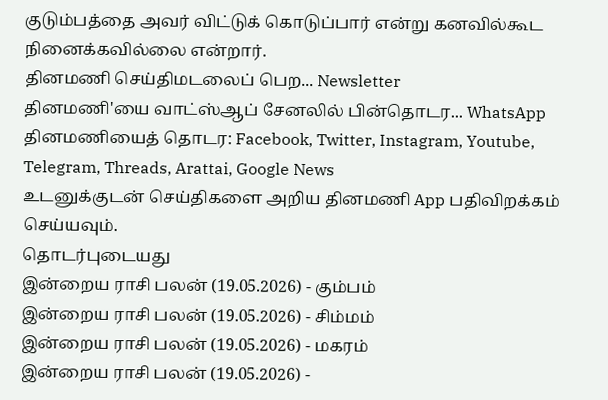குடும்பத்தை அவர் விட்டுக் கொடுப்பார் என்று கனவில்கூட நினைக்கவில்லை என்றார்.
தினமணி செய்திமடலைப் பெற... Newsletter
தினமணி'யை வாட்ஸ்ஆப் சேனலில் பின்தொடர... WhatsApp
தினமணியைத் தொடர: Facebook, Twitter, Instagram, Youtube, Telegram, Threads, Arattai, Google News
உடனுக்குடன் செய்திகளை அறிய தினமணி App பதிவிறக்கம் செய்யவும்.
தொடர்புடையது
இன்றைய ராசி பலன் (19.05.2026) - கும்பம்
இன்றைய ராசி பலன் (19.05.2026) - சிம்மம்
இன்றைய ராசி பலன் (19.05.2026) - மகரம்
இன்றைய ராசி பலன் (19.05.2026) -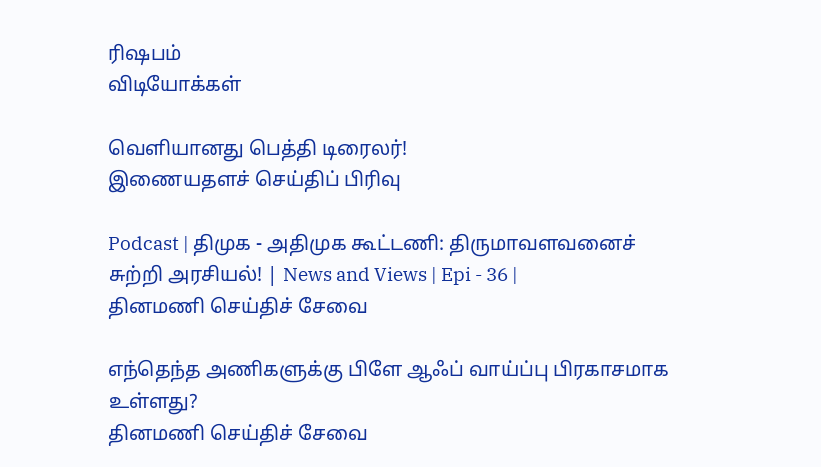ரிஷபம்
விடியோக்கள்

வெளியானது பெத்தி டிரைலர்!
இணையதளச் செய்திப் பிரிவு

Podcast | திமுக - அதிமுக கூட்டணி: திருமாவளவனைச் சுற்றி அரசியல்! | News and Views | Epi - 36 |
தினமணி செய்திச் சேவை

எந்தெந்த அணிகளுக்கு பிளே ஆஃப் வாய்ப்பு பிரகாசமாக உள்ளது?
தினமணி செய்திச் சேவை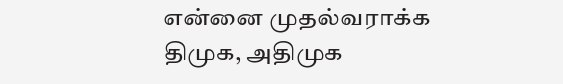என்னை முதல்வராக்க திமுக, அதிமுக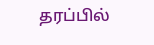தரப்பில்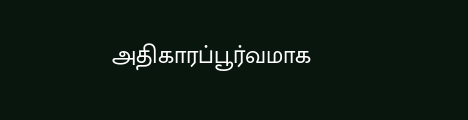அதிகாரப்பூர்வமாக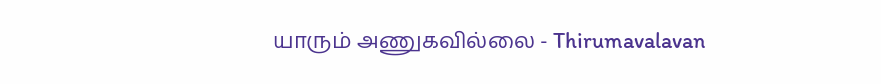யாரும் அணுகவில்லை - Thirumavalavan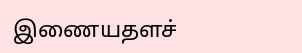இணையதளச்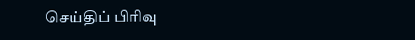செய்திப் பிரிவு